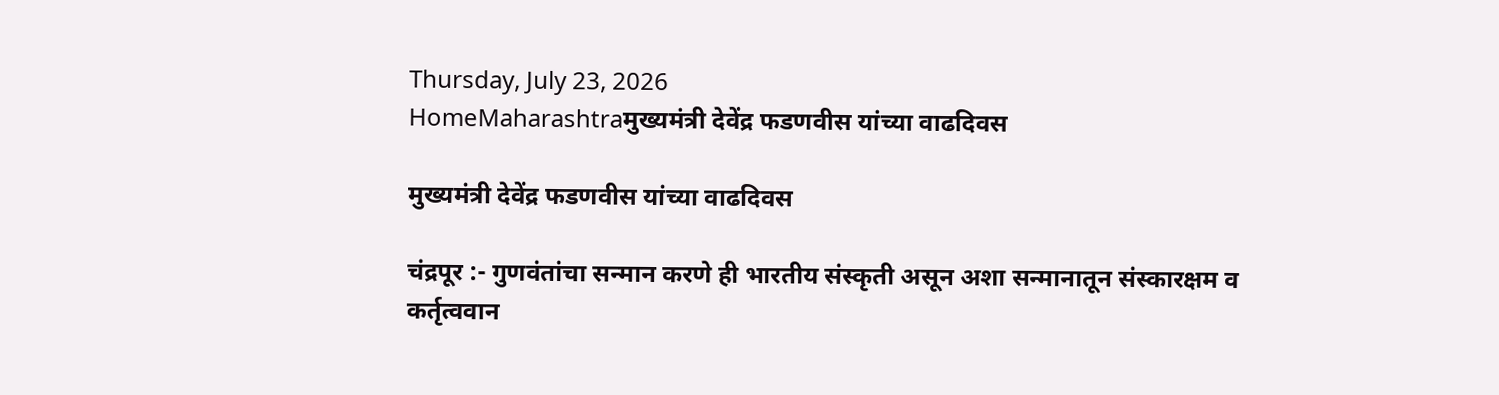Thursday, July 23, 2026
HomeMaharashtraमुख्यमंत्री देवेंद्र फडणवीस यांच्या वाढदिवस

मुख्यमंत्री देवेंद्र फडणवीस यांच्या वाढदिवस

चंद्रपूर :- गुणवंतांचा सन्मान करणे ही भारतीय संस्कृती असून अशा सन्मानातून संस्कारक्षम व कर्तृत्ववान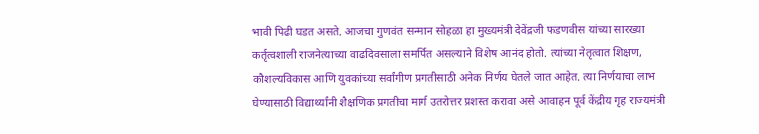भावी पिढी घडत असते. आजचा गुणवंत सन्मान सोहळा हा मुख्यमंत्री देवेंद्रजी फडणवीस यांच्या सारख्या कर्तृत्वशाली राजनेत्याच्या वाढदिवसाला समर्पित असल्याने विशेष आनंद होतो. त्यांच्या नेतृत्वात शिक्षण, कौशल्यविकास आणि युवकांच्या सर्वांगीण प्रगतीसाठी अनेक निर्णय घेतले जात आहेत. त्या निर्णयाचा लाभ घेण्यासाठी विद्यार्थ्यांनी शैक्षणिक प्रगतीचा मार्ग उतरोत्तर प्रशस्त करावा असे आवाहन पूर्व केंद्रीय गृह राज्यमंत्री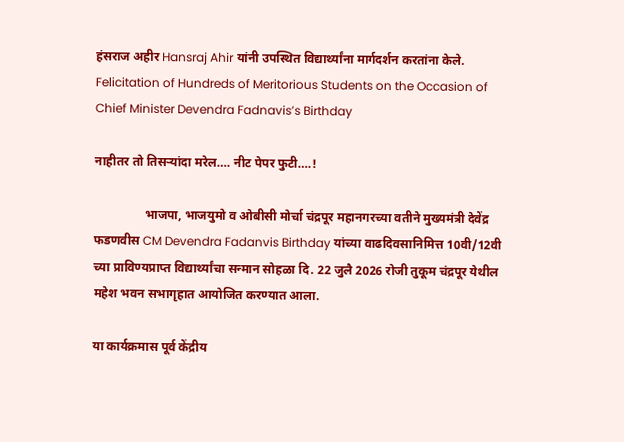हंसराज अहीर Hansraj Ahir यांनी उपस्थित विद्यार्थ्यांना मार्गदर्शन करतांना केले. Felicitation of Hundreds of Meritorious Students on the Occasion of Chief Minister Devendra Fadnavis’s Birthday

नाहीतर तो तिसऱ्यांदा मरेल…. नीट पेपर फुटी….!

                भाजपा, भाजयुमो व ओबीसी मोर्चा चंद्रपूर महानगरच्या वतीने मुख्यमंत्री देवेंद्र फडणवीस CM Devendra Fadanvis Birthday यांच्या वाढदिवसानिमित्त 10वी/12वी च्या प्राविण्यप्राप्त विद्यार्थ्यांचा सन्मान सोहळा दि. 22 जुलै 2026 रोजी तुकूम चंद्रपूर येथील महेश भवन सभागृहात आयोजित करण्यात आला.

या कार्यक्रमास पूर्व केंद्रीय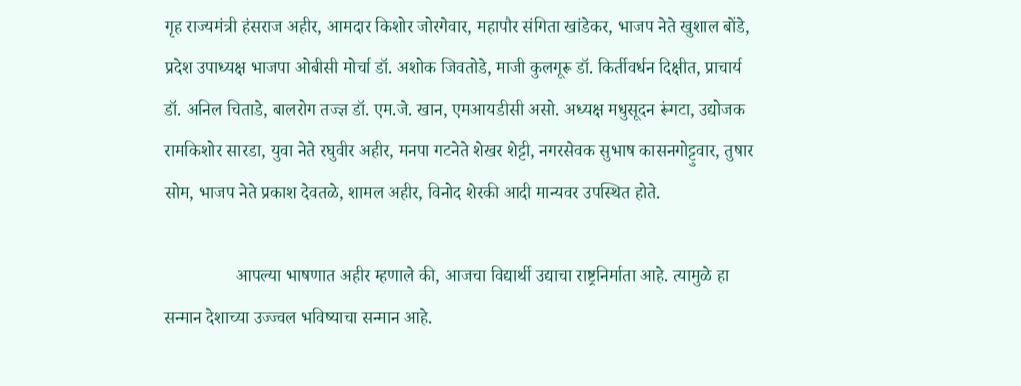गृह राज्यमंत्री हंसराज अहीर, आमदार किशोर जोरगेवार, महापौर संगिता खांडेकर, भाजप नेते खुशाल बोंडे, प्रदेश उपाध्यक्ष भाजपा ओबीसी मोर्चा डॉ. अशोक जिवतोडे, माजी कुलगूरू डॉ. किर्तीवर्धन दिक्षीत, प्राचार्य डॉ. अनिल चिताडे, बालरोग तज्ज्ञ डॉ. एम.जे. खान, एमआयडीसी असो. अध्यक्ष मधुसूदन रूंगटा, उद्योजक रामकिशोर सारडा, युवा नेते रघुवीर अहीर, मनपा गटनेते शेखर शेट्टी, नगरसेवक सुभाष कासनगोट्टुवार, तुषार सोम, भाजप नेते प्रकाश देवतळे, शामल अहीर, विनोद शेरकी आदी मान्यवर उपस्थित होते.

                आपल्या भाषणात अहीर म्हणाले की, आजचा विद्यार्थी उद्याचा राष्ट्रनिर्माता आहे. त्यामुळे हा सन्मान देशाच्या उज्ज्वल भविष्याचा सन्मान आहे.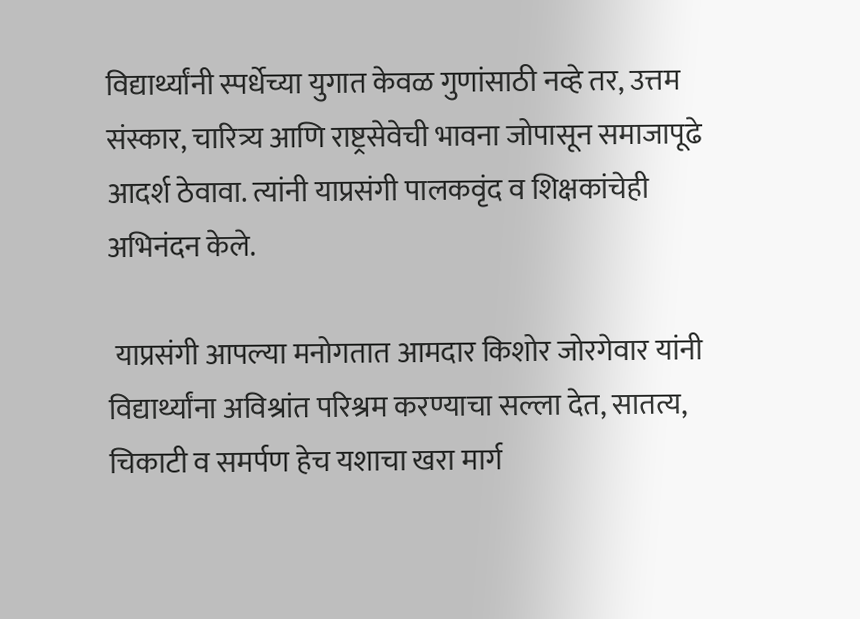विद्यार्थ्यांनी स्पर्धेच्या युगात केवळ गुणांसाठी नव्हे तर, उत्तम संस्कार, चारित्र्य आणि राष्ट्रसेवेची भावना जोपासून समाजापूढे आदर्श ठेवावा. त्यांनी याप्रसंगी पालकवृंद व शिक्षकांचेही अभिनंदन केले.

 याप्रसंगी आपल्या मनोगतात आमदार किशोर जोरगेवार यांनी विद्यार्थ्यांना अविश्रांत परिश्रम करण्याचा सल्ला देत, सातत्य, चिकाटी व समर्पण हेच यशाचा खरा मार्ग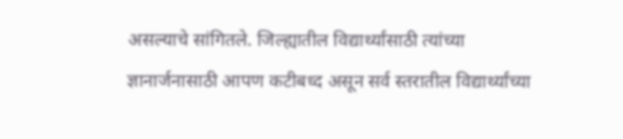असल्याचे सांगितले. जिल्ह्यातील विद्यार्थ्यांसाठी त्यांच्या ज्ञानार्जनासाठी आपण कटीबध्द असून सर्व स्तरातील विद्यार्थ्यांच्या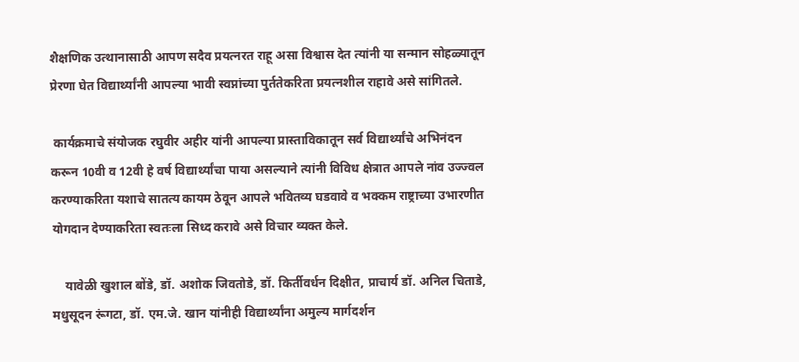शैक्षणिक उत्थानासाठी आपण सदैव प्रयत्नरत राहू असा विश्वास देत त्यांनी या सन्मान सोहळ्यातून प्रेरणा घेत विद्यार्थ्यांनी आपल्या भावी स्वप्नांच्या पुर्ततेकरिता प्रयत्नशील राहावे असे सांगितले.

 कार्यक्रमाचे संयोजक रघुवीर अहीर यांनी आपल्या प्रास्ताविकातून सर्व विद्यार्थ्यांचे अभिनंदन करून 10वी व 12वी हे वर्ष विद्यार्थ्यांचा पाया असल्याने त्यांनी विविध क्षेत्रात आपले नांव उज्ज्वल करण्याकरिता यशाचे सातत्य कायम ठेवून आपले भवितव्य घडवावे व भक्कम राष्ट्राच्या उभारणीत योगदान देण्याकरिता स्वतःला सिध्द करावे असे विचार व्यक्त केले.

    यावेळी खुशाल बोंडे, डॉ. अशोक जिवतोडे, डॉ. किर्तीवर्धन दिक्षीत, प्राचार्य डॉ. अनिल चिताडे, मधुसूदन रूंगटा, डॉ. एम.जे. खान यांनीही विद्यार्थ्यांना अमुल्य मार्गदर्शन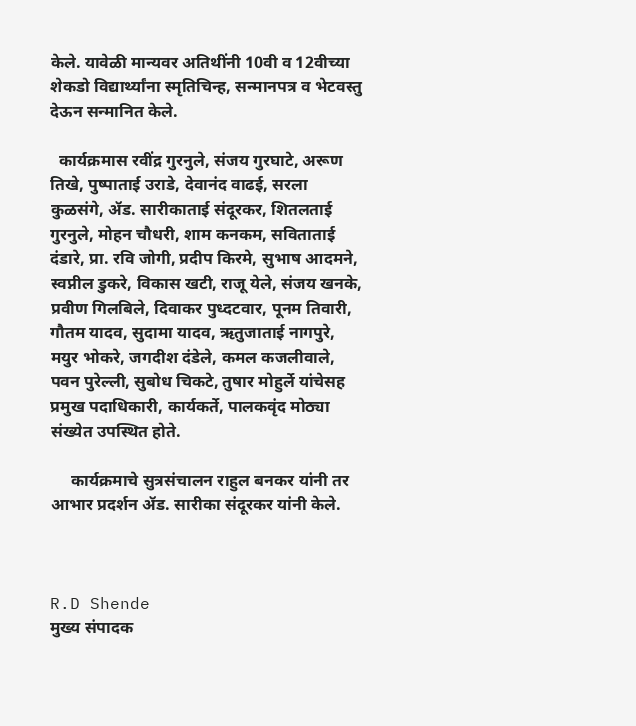केले. यावेळी मान्यवर अतिथींनी 10वी व 12वीच्या शेकडो विद्यार्थ्यांना स्मृतिचिन्ह, सन्मानपत्र व भेटवस्तु देऊन सन्मानित केले.

  कार्यक्रमास रवींद्र गुरनुले, संजय गुरघाटे, अरूण तिखे, पुष्पाताई उराडे, देवानंद वाढई, सरला कुळसंगे, ॲड. सारीकाताई संदूरकर, शितलताई गुरनुले, मोहन चौधरी, शाम कनकम, सविताताई दंडारे, प्रा. रवि जोगी, प्रदीप किरमे, सुभाष आदमने, स्वप्नील डुकरे, विकास खटी, राजू येले, संजय खनके, प्रवीण गिलबिले, दिवाकर पुध्दटवार, पूनम तिवारी, गौतम यादव, सुदामा यादव, ऋतुजाताई नागपुरे, मयुर भोकरे, जगदीश दंडेले, कमल कजलीवाले, पवन पुरेल्ली, सुबोध चिकटे, तुषार मोहुर्ले यांचेसह प्रमुख पदाधिकारी, कार्यकर्ते, पालकवृंद मोठ्या संख्येत उपस्थित होते.

     कार्यक्रमाचे सुत्रसंचालन राहुल बनकर यांनी तर आभार प्रदर्शन ॲड. सारीका संदूरकर यांनी केले.



R.D Shende
मुख्य संपादक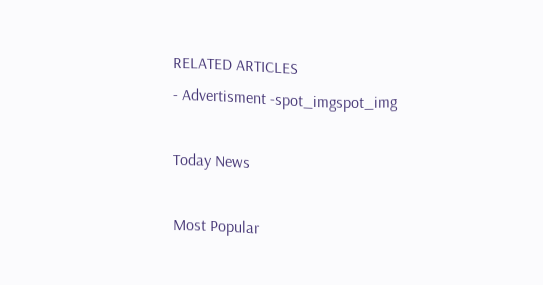RELATED ARTICLES
- Advertisment -spot_imgspot_img

Today News

Most Popular